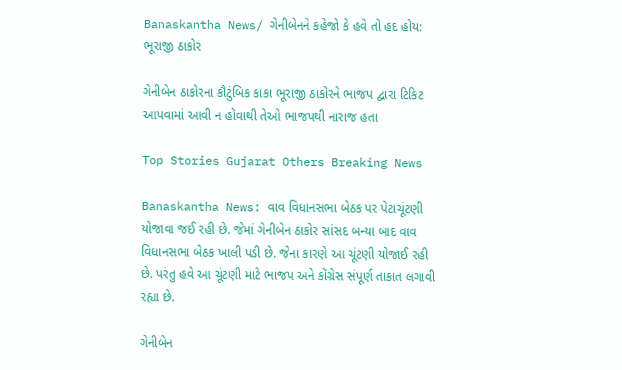Banaskantha News/ ગેનીબેનને કહેજો કે હવે તો હદ હોય: ભૂરાજી ઠાકોર

ગેનીબેન ઠાકોરના કૌટુંબિક કાકા ભૂરાજી ઠાકોરને ભાજપ દ્વારા ટિકિટ આપવામાં આવી ન હોવાથી તેઓ ભાજપથી નારાજ હતા

Top Stories Gujarat Others Breaking News

Banaskantha News: વાવ વિધાનસભા બેઠક પર પેટાચૂંટણી યોજાવા જઈ રહી છે. જેમાં ગેનીબેન ઠાકોર સાંસદ બન્યા બાદ વાવ વિધાનસભા બેઠક ખાલી પડી છે. જેના કારણે આ ચૂંટણી યોજાઈ રહી છે. પરંતુ હવે આ ચૂંટણી માટે ભાજપ અને કોંગ્રેસ સંપૂર્ણ તાકાત લગાવી રહ્યા છે.

ગેનીબેન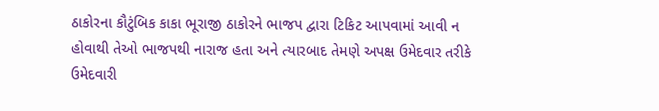ઠાકોરના કૌટુંબિક કાકા ભૂરાજી ઠાકોરને ભાજપ દ્વારા ટિકિટ આપવામાં આવી ન હોવાથી તેઓ ભાજપથી નારાજ હતા અને ત્યારબાદ તેમણે અપક્ષ ઉમેદવાર તરીકે ઉમેદવારી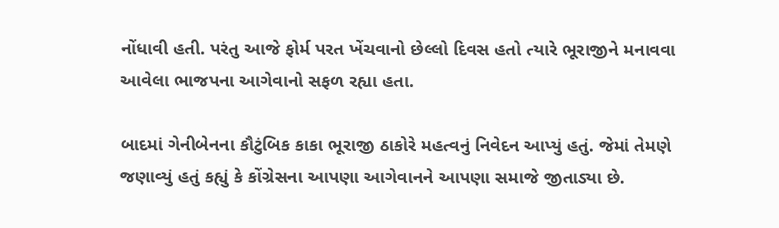નોંધાવી હતી. પરંતુ આજે ફોર્મ પરત ખેંચવાનો છેલ્લો દિવસ હતો ત્યારે ભૂરાજીને મનાવવા આવેલા ભાજપના આગેવાનો સફળ રહ્યા હતા.

બાદમાં ગેનીબેનના કૌટુંબિક કાકા ભૂરાજી ઠાકોરે મહત્વનું નિવેદન આપ્યું હતું. જેમાં તેમણે જણાવ્યું હતું કહ્યું કે કોંગ્રેસના આપણા આગેવાનને આપણા સમાજે જીતાડ્યા છે.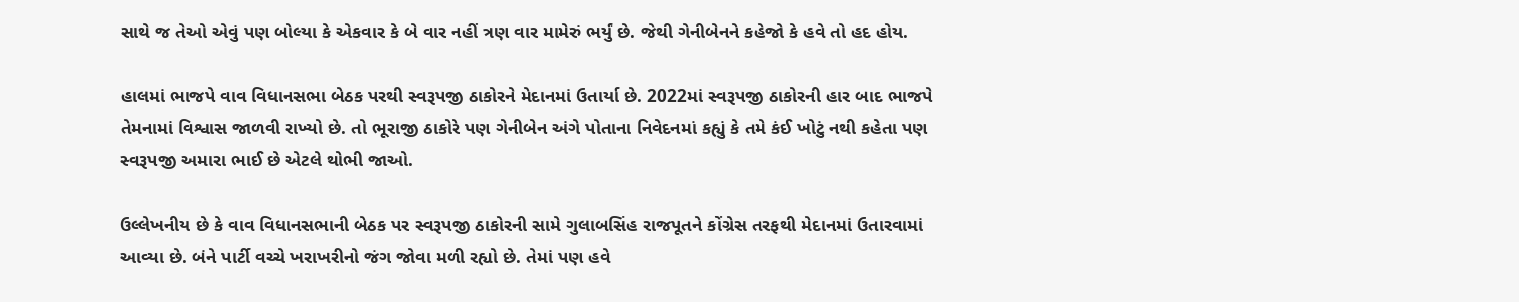સાથે જ તેઓ એવું પણ બોલ્યા કે એકવાર કે બે વાર નહીં ત્રણ વાર મામેરું ભર્યું છે. જેથી ગેનીબેનને કહેજો કે હવે તો હદ હોય.

હાલમાં ભાજપે વાવ વિધાનસભા બેઠક પરથી સ્વરૂપજી ઠાકોરને મેદાનમાં ઉતાર્યા છે. 2022માં સ્વરૂપજી ઠાકોરની હાર બાદ ભાજપે તેમનામાં વિશ્વાસ જાળવી રાખ્યો છે. તો ભૂરાજી ઠાકોરે પણ ગેનીબેન અંગે પોતાના નિવેદનમાં કહ્યું કે તમે કંઈ ખોટું નથી કહેતા પણ સ્વરૂપજી અમારા ભાઈ છે એટલે થોભી જાઓ.

ઉલ્લેખનીય છે કે વાવ વિધાનસભાની બેઠક પર સ્વરૂપજી ઠાકોરની સામે ગુલાબસિંહ રાજપૂતને કોંગ્રેસ તરફથી મેદાનમાં ઉતારવામાં આવ્યા છે. બંને પાર્ટી વચ્ચે ખરાખરીનો જંગ જોવા મળી રહ્યો છે. તેમાં પણ હવે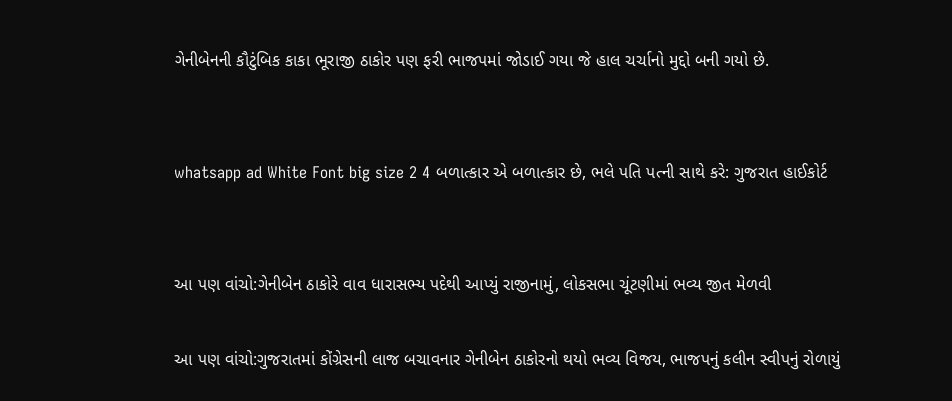ગેનીબેનની કૌટુંબિક કાકા ભૂરાજી ઠાકોર પણ ફરી ભાજપમાં જોડાઈ ગયા જે હાલ ચર્ચાનો મુદ્દો બની ગયો છે.


whatsapp ad White Font big size 2 4 બળાત્કાર એ બળાત્કાર છે, ભલે પતિ પત્ની સાથે કરે: ગુજરાત હાઈકોર્ટ


આ પણ વાંચો:ગેનીબેન ઠાકોરે વાવ ધારાસભ્ય પદેથી આપ્યું રાજીનામું, લોકસભા ચૂંટણીમાં ભવ્ય જીત મેળવી

આ પણ વાંચો:ગુજરાતમાં કોંગ્રેસની લાજ બચાવનાર ગેનીબેન ઠાકોરનો થયો ભવ્ય વિજય, ભાજપનું કલીન સ્વીપનું રોળાયું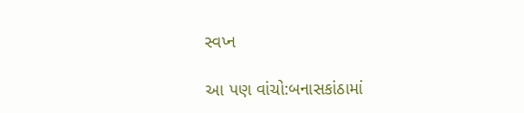સ્વપ્ન

આ પણ વાંચો:બનાસકાંઠામાં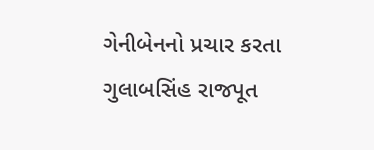ગેનીબેનનો પ્રચાર કરતા ગુલાબસિંહ રાજપૂત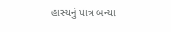હાસ્યનું પાત્ર બન્યા